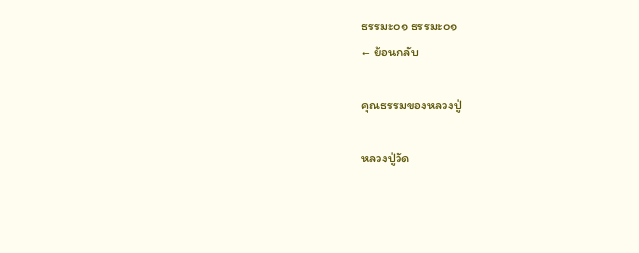ธรรมะ๐๑ ธรรมะ๐๑
← ย้อนกลับ

คุณธรรมของหลวงปู่

หลวงปู่วัด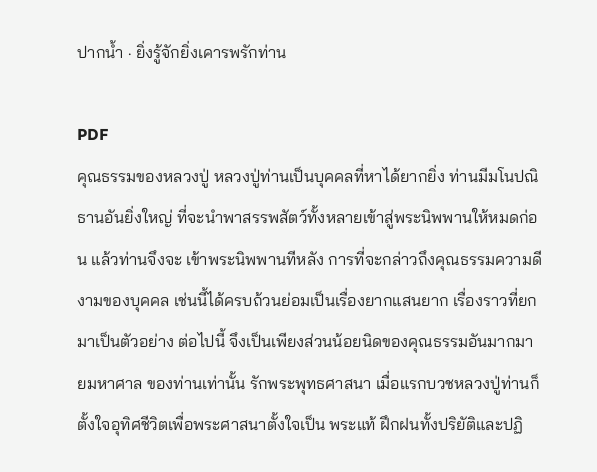ปากน้ำ · ยิ่งรู้จักยิ่งเคารพรักท่าน

PDF
คุณธรรมของหลวงปู่ หลวงปู่ท่านเป็นบุคคลที่หาได้ยากยิ่ง ท่านมีมโนปณิธานอันยิ่งใหญ่ ที่จะนำพาสรรพสัตว์ทั้งหลายเข้าสู่พระนิพพานให้หมดก่อน แล้วท่านจึงจะ เข้าพระนิพพานทีหลัง การที่จะกล่าวถึงคุณธรรมความดีงามของบุคคล เช่นนี้ได้ครบถ้วนย่อมเป็นเรื่องยากแสนยาก เรื่องราวที่ยกมาเป็นตัวอย่าง ต่อไปนี้ จึงเป็นเพียงส่วนน้อยนิดของคุณธรรมอันมากมายมหาศาล ของท่านเท่านั้น รักพระพุทธศาสนา เมื่อแรกบวชหลวงปู่ท่านก็ตั้งใจอุทิศชีวิตเพื่อพระศาสนาตั้งใจเป็น พระแท้ ฝึกฝนทั้งปริยัติและปฏิ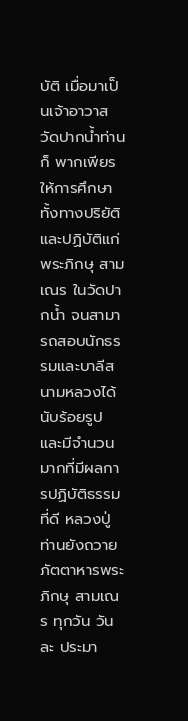บัติ เมื่อมาเป็นเจ้าอาวาสวัดปากน้ำท่านก็ พากเพียรให้การศึกษาทั้งทางปริยัติและปฏิบัติแก่พระภิกษุ สามเณร ในวัดปากน้ำ จนสามารถสอบนักธรรมและบาลีสนามหลวงได้นับร้อยรูป และมีจำนวนมากที่มีผลการปฏิบัติธรรมที่ดี หลวงปู่ท่านยังถวายภัตตาหารพระภิกษุ สามเณร ทุกวัน วันละ ประมา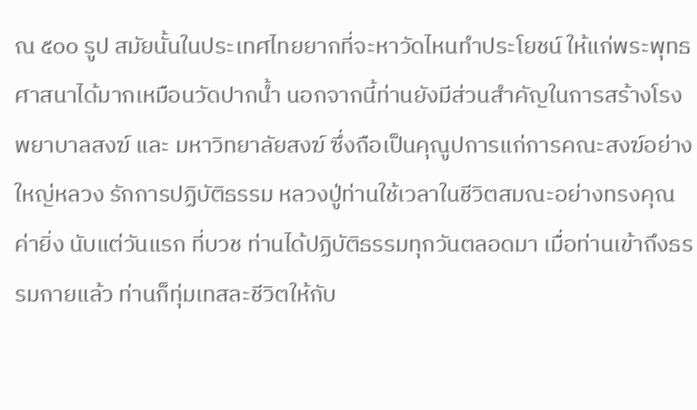ณ ๕๐๐ รูป สมัยนั้นในประเทศไทยยากที่จะหาวัดไหนทำประโยชน์ ให้แก่พระพุทธศาสนาได้มากเหมือนวัดปากน้ำ นอกจากนี้ท่านยังมีส่วนสำคัญในการสร้างโรงพยาบาลสงฆ์ และ มหาวิทยาลัยสงฆ์ ซึ่งถือเป็นคุณูปการแก่การคณะสงฆ์อย่างใหญ่หลวง รักการปฏิบัติธรรม หลวงปู่ท่านใช้เวลาในชีวิตสมณะอย่างทรงคุณค่ายิ่ง นับแต่วันแรก ที่บวช ท่านได้ปฏิบัติธรรมทุกวันตลอดมา เมื่อท่านเข้าถึงธรรมกายแล้ว ท่านก็ทุ่มเทสละชีวิตให้กับ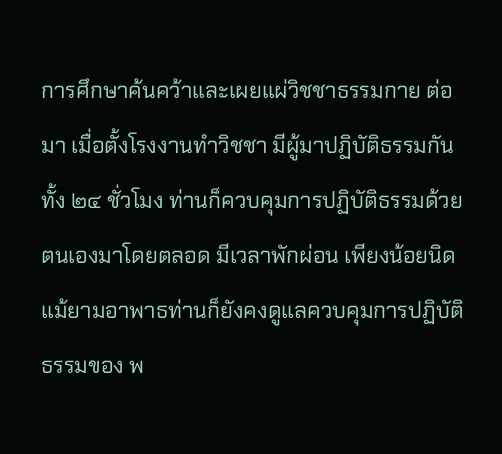การศึกษาค้นคว้าและเผยแผ่วิชชาธรรมกาย ต่อมา เมื่อตั้งโรงงานทำวิชชา มีผู้มาปฏิบัติธรรมกันทั้ง ๒๔ ชั่วโมง ท่านก็ควบคุมการปฏิบัติธรรมด้วยตนเองมาโดยตลอด มีเวลาพักผ่อน เพียงน้อยนิด แม้ยามอาพาธท่านก็ยังคงดูแลควบคุมการปฏิบัติธรรมของ พ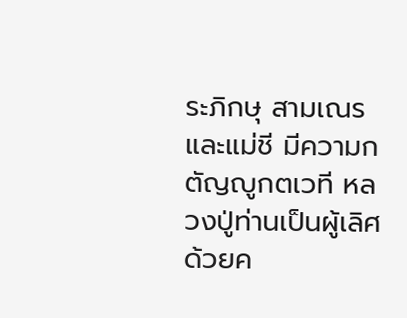ระภิกษุ สามเณร และแม่ชี มีความกตัญญูกตเวที หลวงปู่ท่านเป็นผู้เลิศด้วยค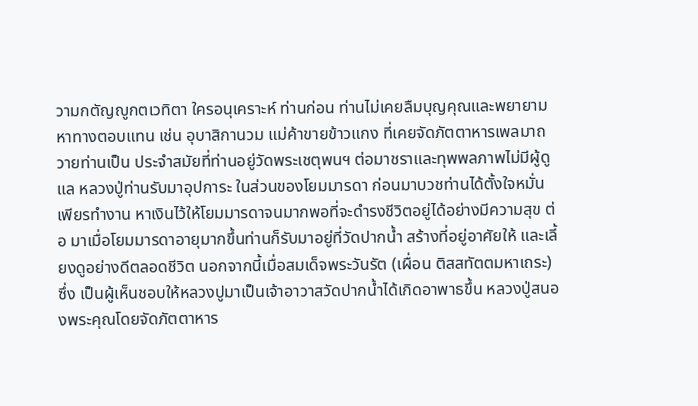วามกตัญญูกตเวทิตา ใครอนุเคราะห์ ท่านก่อน ท่านไม่เคยลืมบุญคุณและพยายามหาทางตอบแทน เช่น อุบาสิกานวม แม่ค้าขายข้าวแกง ที่เคยจัดภัตตาหารเพลมาถวายท่านเป็น ประจำสมัยที่ท่านอยู่วัดพระเชตุพนฯ ต่อมาชราและทุพพลภาพไม่มีผู้ดูแล หลวงปู่ท่านรับมาอุปการะ ในส่วนของโยมมารดา ก่อนมาบวชท่านได้ตั้งใจหมั่นเพียรทำงาน หาเงินไว้ให้โยมมารดาจนมากพอที่จะดำรงชีวิตอยู่ได้อย่างมีความสุข ต่อ มาเมื่อโยมมารดาอายุมากขึ้นท่านก็รับมาอยู่ที่วัดปากน้ำ สร้างที่อยู่อาศัยให้ และเลี้ยงดูอย่างดีตลอดชีวิต นอกจากนี้เมื่อสมเด็จพระวันรัต (เผื่อน ติสสทัตตมหาเถระ) ซึ่ง เป็นผู้เห็นชอบให้หลวงปูมาเป็นเจ้าอาวาสวัดปากน้ำได้เกิดอาพาธขึ้น หลวงปู่สนองพระคุณโดยจัดภัตตาหาร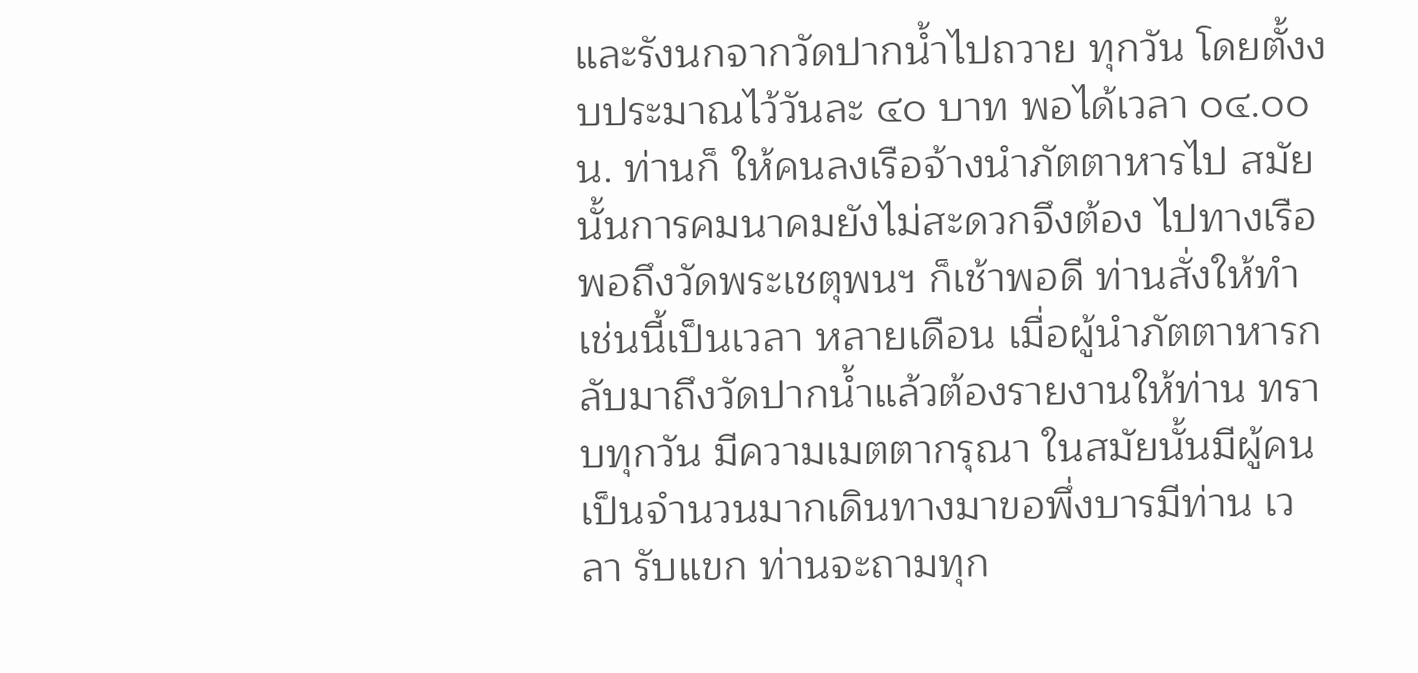และรังนกจากวัดปากน้ำไปถวาย ทุกวัน โดยตั้งงบประมาณไว้วันละ ๔๐ บาท พอได้เวลา ๐๔.๐๐ น. ท่านก็ ให้คนลงเรือจ้างนำภัตตาหารไป สมัยนั้นการคมนาคมยังไม่สะดวกจึงต้อง ไปทางเรือ พอถึงวัดพระเชตุพนฯ ก็เช้าพอดี ท่านสั่งให้ทำเช่นนี้เป็นเวลา หลายเดือน เมื่อผู้นำภัตตาหารกลับมาถึงวัดปากน้ำแล้วต้องรายงานให้ท่าน ทราบทุกวัน มีความเมตตากรุณา ในสมัยนั้นมีผู้คนเป็นจำนวนมากเดินทางมาขอพึ่งบารมีท่าน เวลา รับแขก ท่านจะถามทุก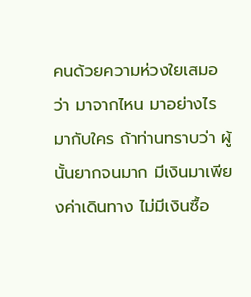คนด้วยความห่วงใยเสมอว่า มาจากไหน มาอย่างไร มากับใคร ถ้าท่านทราบว่า ผู้นั้นยากจนมาก มีเงินมาเพียงค่าเดินทาง ไม่มีเงินซื้อ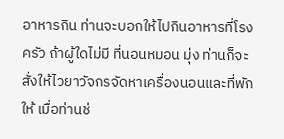อาหารกิน ท่านจะบอกให้ไปกินอาหารที่โรงครัว ถ้าผู้ใดไม่มี ที่นอนหมอน มุ่ง ท่านก็จะสั่งให้ไวยาวัจกรจัดหาเครื่องนอนและที่พักให้ เมื่อท่านช่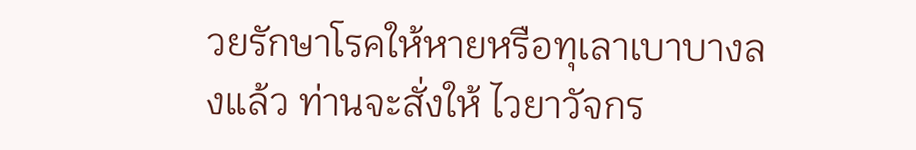วยรักษาโรคให้หายหรือทุเลาเบาบางลงแล้ว ท่านจะสั่งให้ ไวยาวัจกร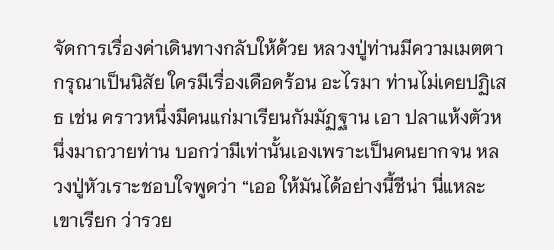จัดการเรื่องค่าเดินทางกลับให้ด้วย หลวงปู่ท่านมีความเมตตากรุณาเป็นนิสัย ใครมีเรื่องเดือดร้อน อะไรมา ท่านไม่เคยปฏิเสธ เช่น คราวหนึ่งมีคนแก่มาเรียนกัมมัฏฐาน เอา ปลาแห้งตัวหนึ่งมาถวายท่าน บอกว่ามีเท่านั้นเองเพราะเป็นคนยากจน หลวงปู่หัวเราะชอบใจพูดว่า “เออ ให้มันได้อย่างนี้ชีน่า นี่แหละเขาเรียก ว่ารวย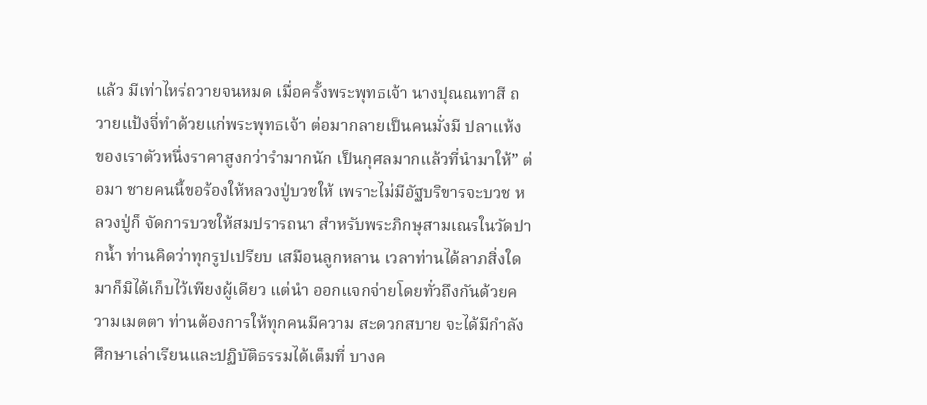แล้ว มีเท่าไหร่ถวายจนหมด เมื่อครั้งพระพุทธเจ้า นางปุณณทาสี ถวายแป้งจี่ทำด้วยแก่พระพุทธเจ้า ต่อมากลายเป็นคนมั่งมี ปลาแห้ง ของเราตัวหนึ่งราคาสูงกว่ารํามากนัก เป็นกุศลมากแล้วที่นำมาให้” ต่อมา ชายคนนี้ขอร้องให้หลวงปู่บวชให้ เพราะไม่มีอัฐบริขารจะบวช หลวงปู่ก็ จัดการบวชให้สมปรารถนา สำหรับพระภิกษุสามเณรในวัดปากน้ำ ท่านคิดว่าทุกรูปเปรียบ เสมือนลูกหลาน เวลาท่านได้ลาภสิ่งใดมาก็มิได้เก็บไว้เพียงผู้เดียว แต่นำ ออกแจกจ่ายโดยทั่วถึงกันด้วยความเมตตา ท่านต้องการให้ทุกคนมีความ สะดวกสบาย จะได้มีกำลังศึกษาเล่าเรียนและปฏิบัติธรรมได้เต็มที่ บางค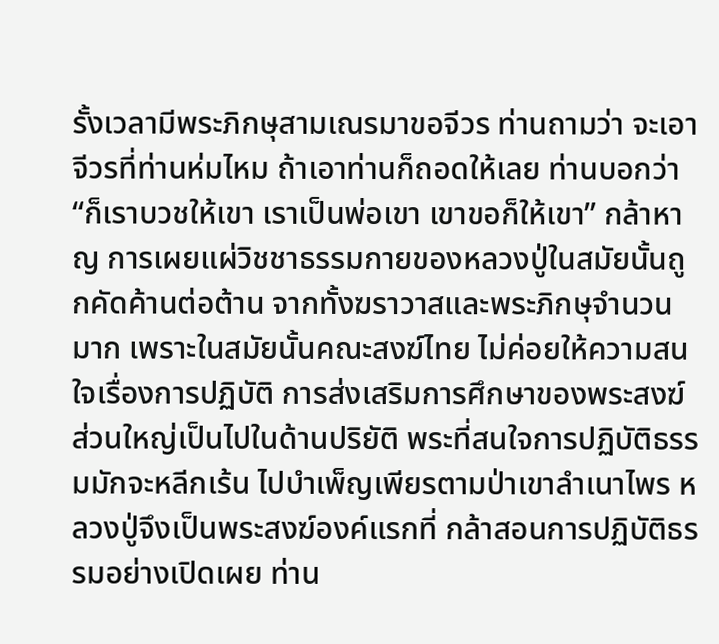รั้งเวลามีพระภิกษุสามเณรมาขอจีวร ท่านถามว่า จะเอา จีวรที่ท่านห่มไหม ถ้าเอาท่านก็ถอดให้เลย ท่านบอกว่า “ก็เราบวชให้เขา เราเป็นพ่อเขา เขาขอก็ให้เขา” กล้าหาญ การเผยแผ่วิชชาธรรมกายของหลวงปู่ในสมัยนั้นถูกคัดค้านต่อต้าน จากทั้งฆราวาสและพระภิกษุจำนวนมาก เพราะในสมัยนั้นคณะสงฆ์ไทย ไม่ค่อยให้ความสนใจเรื่องการปฏิบัติ การส่งเสริมการศึกษาของพระสงฆ์ ส่วนใหญ่เป็นไปในด้านปริยัติ พระที่สนใจการปฏิบัติธรรมมักจะหลีกเร้น ไปบำเพ็ญเพียรตามป่าเขาลำเนาไพร หลวงปู่จึงเป็นพระสงฆ์องค์แรกที่ กล้าสอนการปฏิบัติธรรมอย่างเปิดเผย ท่าน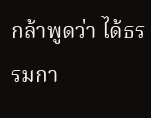กล้าพูดว่า ได้ธรรมกา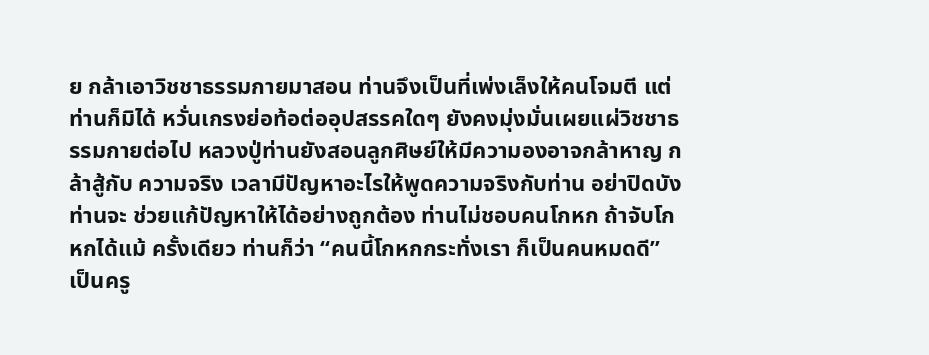ย กล้าเอาวิชชาธรรมกายมาสอน ท่านจึงเป็นที่เพ่งเล็งให้คนโจมตี แต่ท่านก็มิได้ หวั่นเกรงย่อท้อต่ออุปสรรคใดๆ ยังคงมุ่งมั่นเผยแผ่วิชชาธรรมกายต่อไป หลวงปู่ท่านยังสอนลูกศิษย์ให้มีความองอาจกล้าหาญ กล้าสู้กับ ความจริง เวลามีปัญหาอะไรให้พูดความจริงกับท่าน อย่าปิดบัง ท่านจะ ช่วยแก้ปัญหาให้ได้อย่างถูกต้อง ท่านไม่ชอบคนโกหก ถ้าจับโกหกได้แม้ ครั้งเดียว ท่านก็ว่า “คนนี้โกหกกระทั่งเรา ก็เป็นคนหมดดี” เป็นครู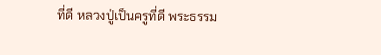ที่ดี หลวงปู่เป็นครูที่ดี พระธรรม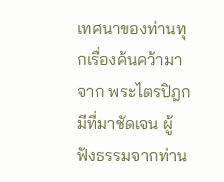เทศนาของท่านทุกเรื่องค้นคว้ามาจาก พระไตรปิฎก มีที่มาชัดเจน ผู้ฟังธรรมจากท่าน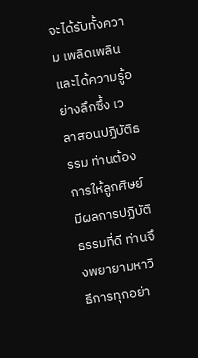จะได้รับทั้งความ เพลิดเพลินและได้ความรู้อย่างลึกซึ้ง เวลาสอนปฏิบัติธรรม ท่านต้องการให้ลูกศิษย์มีผลการปฏิบัติ ธรรมที่ดี ท่านจึงพยายามหาวิธีการทุกอย่า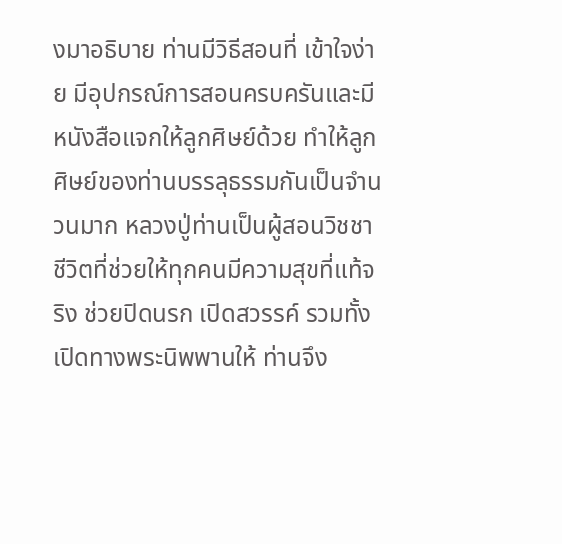งมาอธิบาย ท่านมีวิธีสอนที่ เข้าใจง่าย มีอุปกรณ์การสอนครบครันและมีหนังสือแจกให้ลูกศิษย์ด้วย ทำให้ลูกศิษย์ของท่านบรรลุธรรมกันเป็นจำนวนมาก หลวงปู่ท่านเป็นผู้สอนวิชชาชีวิตที่ช่วยให้ทุกคนมีความสุขที่แท้จริง ช่วยปิดนรก เปิดสวรรค์ รวมทั้งเปิดทางพระนิพพานให้ ท่านจึง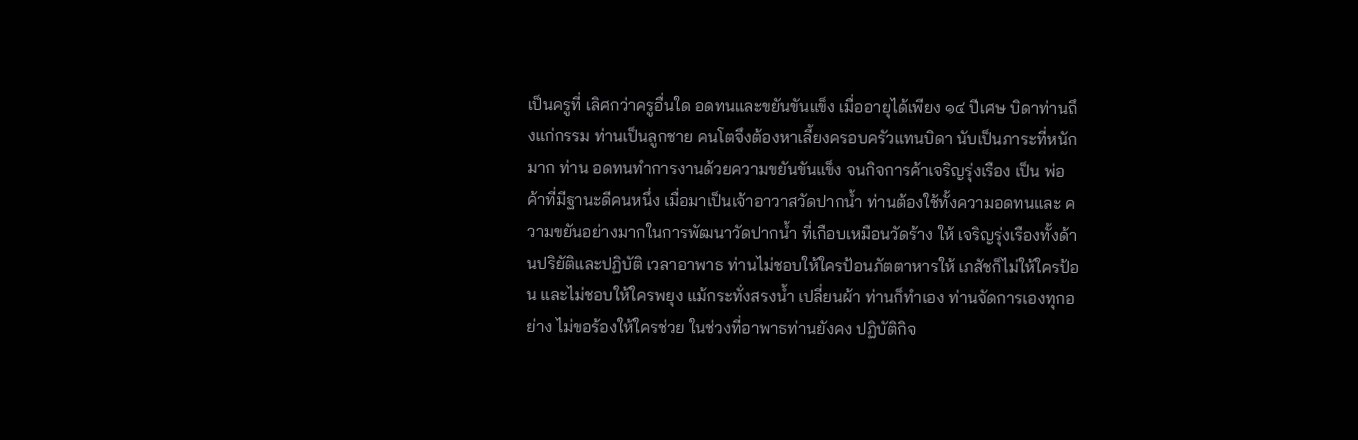เป็นครูที่ เลิศกว่าครูอื่นใด อดทนและขยันขันแข็ง เมื่ออายุได้เพียง ๑๔ ปีเศษ บิดาท่านถึงแก่กรรม ท่านเป็นลูกชาย คนโตจึงต้องหาเลี้ยงครอบครัวแทนบิดา นับเป็นภาระที่หนักมาก ท่าน อดทนทำการงานด้วยความขยันขันแข็ง จนกิจการค้าเจริญรุ่งเรือง เป็น พ่อค้าที่มีฐานะดีคนหนึ่ง เมื่อมาเป็นเจ้าอาวาสวัดปากน้ำ ท่านต้องใช้ทั้งความอดทนและ ความขยันอย่างมากในการพัฒนาวัดปากน้ำ ที่เกือบเหมือนวัดร้าง ให้ เจริญรุ่งเรืองทั้งด้านปริยัติและปฏิบัติ เวลาอาพาธ ท่านไม่ชอบให้ใครป้อนภัตตาหารให้ เภสัชก็ไม่ให้ใครป้อน และไม่ชอบให้ใครพยุง แม้กระทั่งสรงน้ำ เปลี่ยนผ้า ท่านก็ทำเอง ท่านจัดการเองทุกอย่าง ไม่ขอร้องให้ใครช่วย ในช่วงที่อาพาธท่านยังคง ปฏิบัติกิจ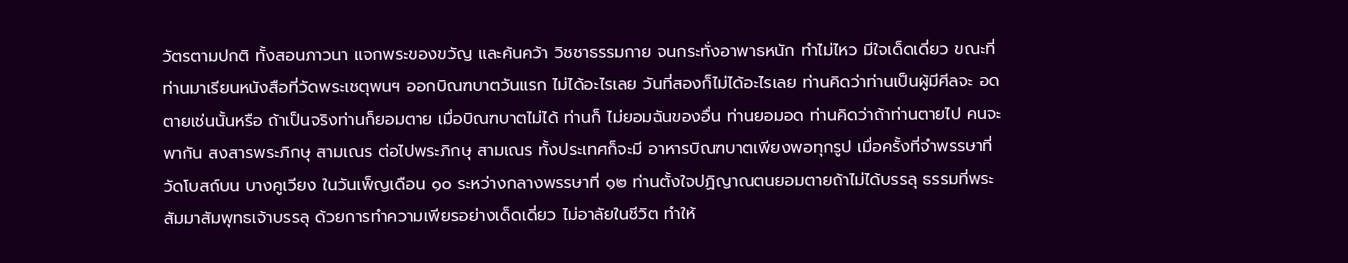วัตรตามปกติ ทั้งสอนภาวนา แจกพระของขวัญ และค้นคว้า วิชชาธรรมกาย จนกระทั่งอาพาธหนัก ทำไม่ไหว มีใจเด็ดเดี่ยว ขณะที่ท่านมาเรียนหนังสือที่วัดพระเชตุพนฯ ออกบิณฑบาตวันแรก ไม่ได้อะไรเลย วันที่สองก็ไม่ได้อะไรเลย ท่านคิดว่าท่านเป็นผู้มีศีลจะ อดตายเช่นนั้นหรือ ถ้าเป็นจริงท่านก็ยอมตาย เมื่อบิณฑบาตไม่ได้ ท่านก็ ไม่ยอมฉันของอื่น ท่านยอมอด ท่านคิดว่าถ้าท่านตายไป คนจะพากัน สงสารพระภิกษุ สามเณร ต่อไปพระภิกษุ สามเณร ทั้งประเทศก็จะมี อาหารบิณฑบาตเพียงพอทุกรูป เมื่อครั้งที่จำพรรษาที่วัดโบสถ์บน บางคูเวียง ในวันเพ็ญเดือน ๑๐ ระหว่างกลางพรรษาที่ ๑๒ ท่านตั้งใจปฏิญาณตนยอมตายถ้าไม่ได้บรรลุ ธรรมที่พระสัมมาสัมพุทธเจ้าบรรลุ ด้วยการทำความเพียรอย่างเด็ดเดี่ยว ไม่อาลัยในชีวิต ทำให้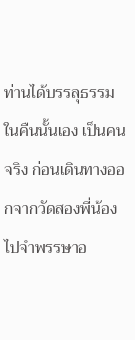ท่านได้บรรลุธรรมในคืนนั้นเอง เป็นคนจริง ก่อนเดินทางออกจากวัดสองพี่น้องไปจำพรรษาอ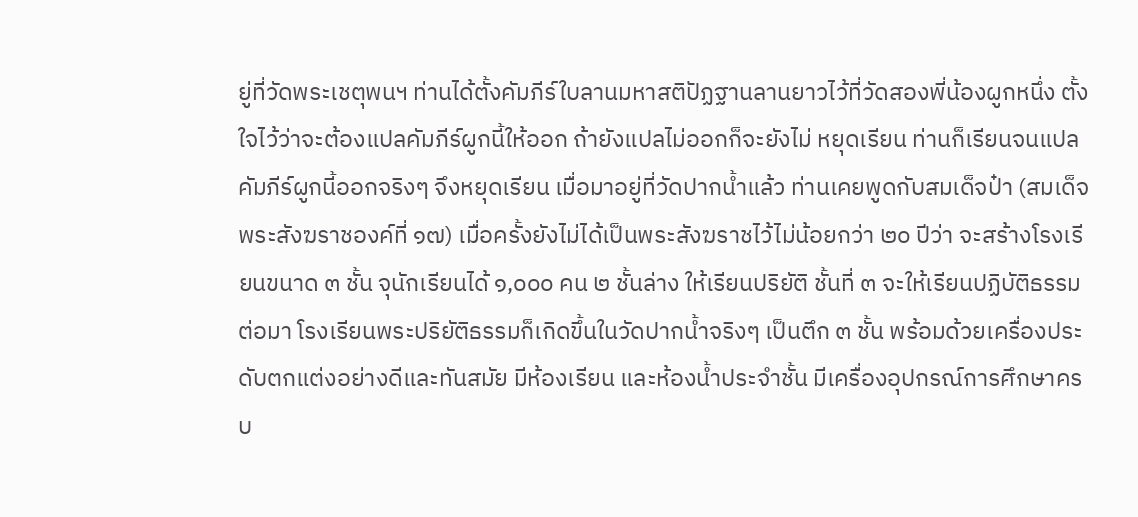ยู่ที่วัดพระเชตุพนฯ ท่านได้ตั้งคัมภีร์ใบลานมหาสติปัฏฐานลานยาวไว้ที่วัดสองพี่น้องผูกหนึ่ง ตั้งใจไว้ว่าจะต้องแปลคัมภีร์ผูกนี้ให้ออก ถ้ายังแปลไม่ออกก็จะยังไม่ หยุดเรียน ท่านก็เรียนจนแปลคัมภีร์ผูกนี้ออกจริงๆ จึงหยุดเรียน เมื่อมาอยู่ที่วัดปากน้ำแล้ว ท่านเคยพูดกับสมเด็จป๋า (สมเด็จ พระสังฆราชองค์ที่ ๑๗) เมื่อครั้งยังไม่ได้เป็นพระสังฆราชไว้ไม่น้อยกว่า ๒๐ ปีว่า จะสร้างโรงเรียนขนาด ๓ ชั้น จุนักเรียนได้ ๑,๐๐๐ คน ๒ ชั้นล่าง ให้เรียนปริยัติ ชั้นที่ ๓ จะให้เรียนปฏิบัติธรรม ต่อมา โรงเรียนพระปริยัติธรรมก็เกิดขึ้นในวัดปากน้ำจริงๆ เป็นตึก ๓ ชั้น พร้อมด้วยเครื่องประดับตกแต่งอย่างดีและทันสมัย มีห้องเรียน และห้องน้ำประจำชั้น มีเครื่องอุปกรณ์การศึกษาครบ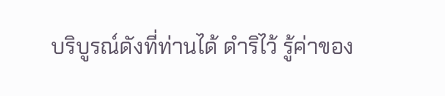บริบูรณ์ดังที่ท่านได้ ดำริไว้ รู้ค่าของ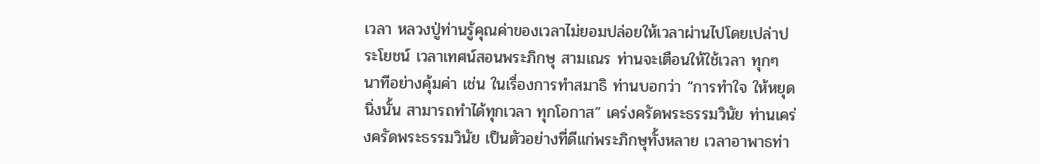เวลา หลวงปู่ท่านรู้คุณค่าของเวลาไม่ยอมปล่อยให้เวลาผ่านไปโดยเปล่าประโยชน์ เวลาเทศน์สอนพระภิกษุ สามเณร ท่านจะเตือนให้ใช้เวลา ทุกๆ นาทีอย่างคุ้มค่า เช่น ในเรื่องการทำสมาธิ ท่านบอกว่า “การทำใจ ให้หยุดนิ่งนั้น สามารถทำได้ทุกเวลา ทุกโอกาส” เคร่งครัดพระธรรมวินัย ท่านเคร่งครัดพระธรรมวินัย เป็นตัวอย่างที่ดีแก่พระภิกษุทั้งหลาย เวลาอาพาธท่า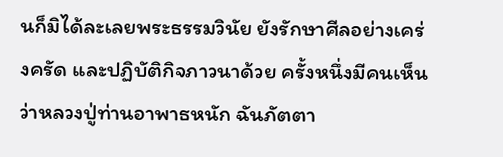นก็มิได้ละเลยพระธรรมวินัย ยังรักษาศีลอย่างเคร่งครัด และปฏิบัติกิจภาวนาด้วย ครั้งหนึ่งมีคนเห็นว่าหลวงปู่ท่านอาพาธหนัก ฉันภัตตา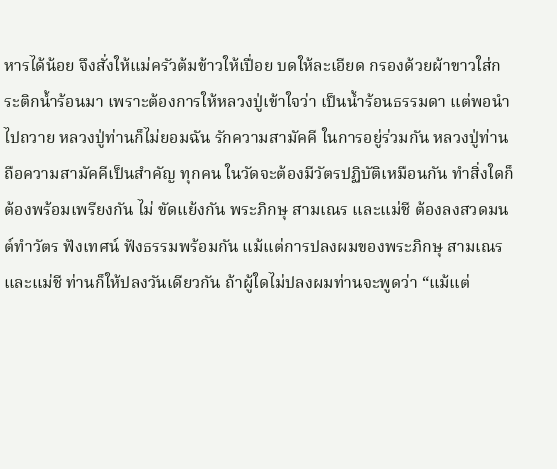หารได้น้อย จึงสั่งให้แม่ครัวต้มข้าวให้เปื่อย บดให้ละเอียด กรองด้วยผ้าขาวใส่กระติกน้ำร้อนมา เพราะต้องการให้หลวงปู่เข้าใจว่า เป็นน้ำร้อนธรรมดา แต่พอนำไปถวาย หลวงปู่ท่านก็ไม่ยอมฉัน รักความสามัคคี ในการอยู่ร่วมกัน หลวงปู่ท่านถือความสามัคคีเป็นสำคัญ ทุกคน ในวัดจะต้องมีวัตรปฏิบัติเหมือนกัน ทำสิ่งใดก็ต้องพร้อมเพรียงกัน ไม่ ขัดแย้งกัน พระภิกษุ สามเณร และแม่ชี ต้องลงสวดมนต์ทำวัตร ฟังเทศน์ ฟังธรรมพร้อมกัน แม้แต่การปลงผมของพระภิกษุ สามเณร และแม่ชี ท่านก็ให้ปลงวันเดียวกัน ถ้าผู้ใดไม่ปลงผมท่านจะพูดว่า “แม้แต่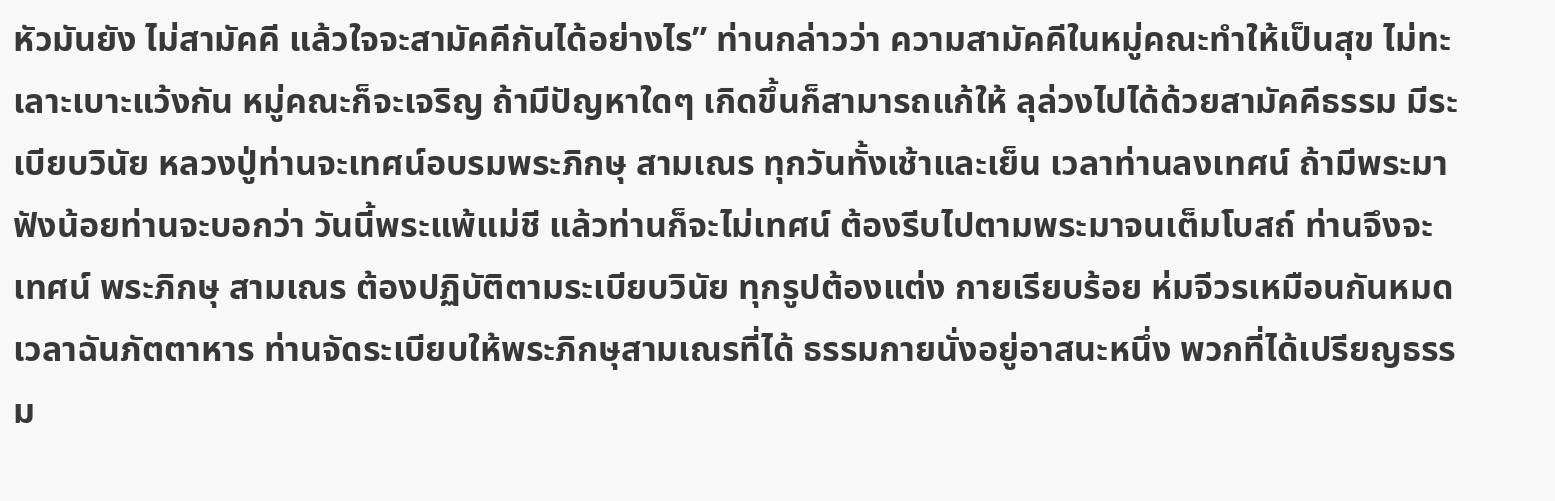หัวมันยัง ไม่สามัคคี แล้วใจจะสามัคคีกันได้อย่างไร” ท่านกล่าวว่า ความสามัคคีในหมู่คณะทำให้เป็นสุข ไม่ทะเลาะเบาะแว้งกัน หมู่คณะก็จะเจริญ ถ้ามีปัญหาใดๆ เกิดขึ้นก็สามารถแก้ให้ ลุล่วงไปได้ด้วยสามัคคีธรรม มีระเบียบวินัย หลวงปู่ท่านจะเทศน์อบรมพระภิกษุ สามเณร ทุกวันทั้งเช้าและเย็น เวลาท่านลงเทศน์ ถ้ามีพระมาฟังน้อยท่านจะบอกว่า วันนี้พระแพ้แม่ชี แล้วท่านก็จะไม่เทศน์ ต้องรีบไปตามพระมาจนเต็มโบสถ์ ท่านจึงจะเทศน์ พระภิกษุ สามเณร ต้องปฏิบัติตามระเบียบวินัย ทุกรูปต้องแต่ง กายเรียบร้อย ห่มจีวรเหมือนกันหมด เวลาฉันภัตตาหาร ท่านจัดระเบียบให้พระภิกษุสามเณรที่ได้ ธรรมกายนั่งอยู่อาสนะหนึ่ง พวกที่ได้เปรียญธรรม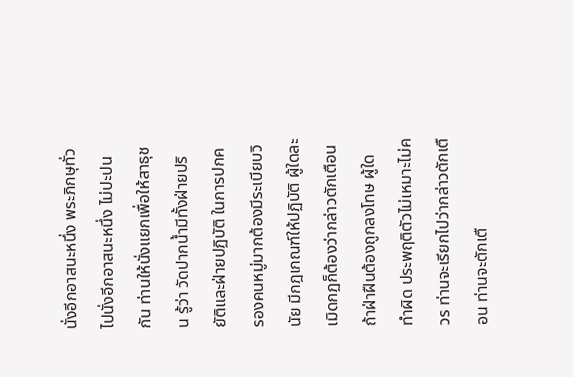นั่งอีกอาสนะหนึ่ง พระภิกษุทั่วไปนั่งอีกอาสนะหนึ่ง ไม่ปะปนกัน ท่านให้นั่งแยกเพื่อให้สาธุชน รู้ว่า วัดปากน้ำมีทั้งฝ่ายปริยัติและฝ่ายปฏิบัติ ในการปกครองคนหมู่มากต้องมีระเบียบวินัย มีกฎเกณฑ์ให้ปฏิบัติ ผู้ใดละเมิดกฏก็ต้องว่ากล่าวตักเตือน ถ้าฝ่าฝืนต้องถูกลงโทษ ผู้ใดทำผิด ประพฤติตัวไม่เหมาะไม่ควร ท่านจะเรียกไปว่ากล่าวตักเตือน ท่านจะตักเตื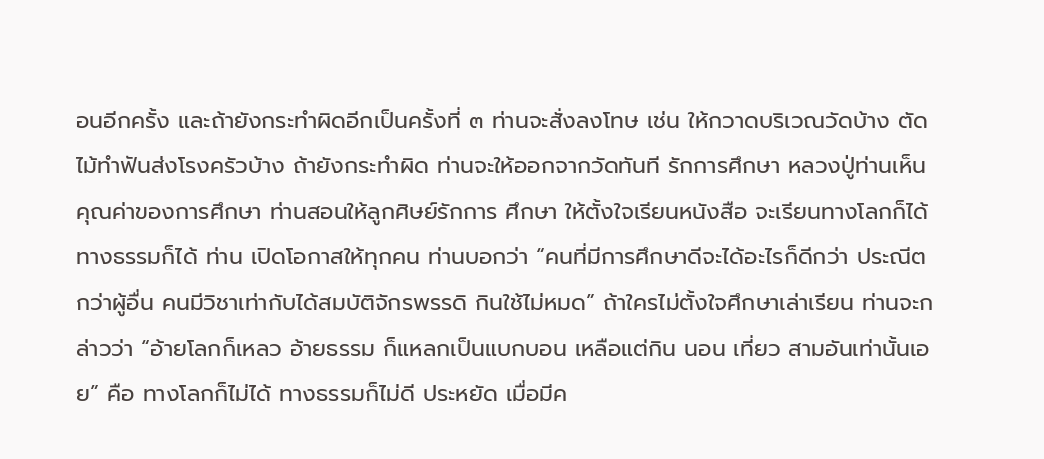อนอีกครั้ง และถ้ายังกระทำผิดอีกเป็นครั้งที่ ๓ ท่านจะสั่งลงโทษ เช่น ให้กวาดบริเวณวัดบ้าง ตัดไม้ทำฟันส่งโรงครัวบ้าง ถ้ายังกระทำผิด ท่านจะให้ออกจากวัดทันที รักการศึกษา หลวงปู่ท่านเห็นคุณค่าของการศึกษา ท่านสอนให้ลูกศิษย์รักการ ศึกษา ให้ตั้งใจเรียนหนังสือ จะเรียนทางโลกก็ได้ ทางธรรมก็ได้ ท่าน เปิดโอกาสให้ทุกคน ท่านบอกว่า “คนที่มีการศึกษาดีจะได้อะไรก็ดีกว่า ประณีตกว่าผู้อื่น คนมีวิชาเท่ากับได้สมบัติจักรพรรดิ กินใช้ไม่หมด” ถ้าใครไม่ตั้งใจศึกษาเล่าเรียน ท่านจะกล่าวว่า “อ้ายโลกก็เหลว อ้ายธรรม ก็แหลกเป็นแบกบอน เหลือแต่กิน นอน เที่ยว สามอันเท่านั้นเอย” คือ ทางโลกก็ไม่ได้ ทางธรรมก็ไม่ดี ประหยัด เมื่อมีค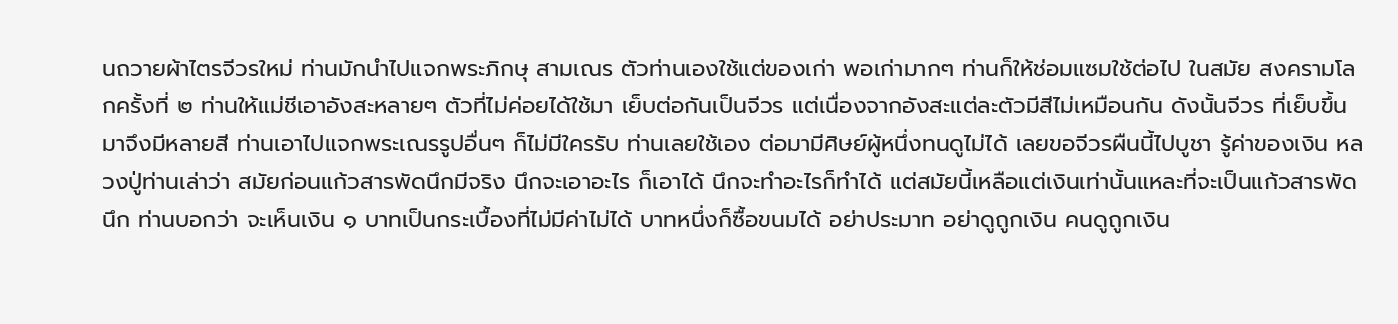นถวายผ้าไตรจีวรใหม่ ท่านมักนำไปแจกพระภิกษุ สามเณร ตัวท่านเองใช้แต่ของเก่า พอเก่ามากๆ ท่านก็ให้ช่อมแซมใช้ต่อไป ในสมัย สงครามโลกครั้งที่ ๒ ท่านให้แม่ชีเอาอังสะหลายๆ ตัวที่ไม่ค่อยได้ใช้มา เย็บต่อกันเป็นจีวร แต่เนื่องจากอังสะแต่ละตัวมีสีไม่เหมือนกัน ดังนั้นจีวร ที่เย็บขึ้นมาจึงมีหลายสี ท่านเอาไปแจกพระเณรรูปอื่นๆ ก็ไม่มีใครรับ ท่านเลยใช้เอง ต่อมามีศิษย์ผู้หนึ่งทนดูไม่ได้ เลยขอจีวรผืนนี้ไปบูชา รู้ค่าของเงิน หลวงปู่ท่านเล่าว่า สมัยก่อนแก้วสารพัดนึกมีจริง นึกจะเอาอะไร ก็เอาได้ นึกจะทำอะไรก็ทำได้ แต่สมัยนี้เหลือแต่เงินเท่านั้นแหละที่จะเป็นแก้วสารพัดนึก ท่านบอกว่า จะเห็นเงิน ๑ บาทเป็นกระเบื้องที่ไม่มีค่าไม่ได้ บาทหนึ่งก็ซื้อขนมได้ อย่าประมาท อย่าดูถูกเงิน คนดูถูกเงิน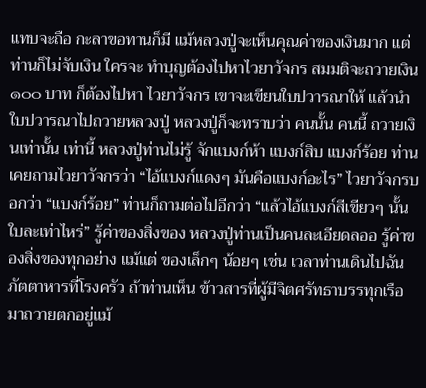แทบจะถือ กะลาขอทานก็มี แม้หลวงปู่จะเห็นคุณค่าของเงินมาก แต่ท่านก็ไม่จับเงิน ใครจะ ทำบุญต้องไปหาไวยาวัจกร สมมติจะถวายเงิน ๑๐๐ บาท ก็ต้องไปหา ไวยาวัจกร เขาจะเขียนใบปวารณาให้ แล้วนำใบปวารณาไปถวายหลวงปู่ หลวงปู่ก็จะทราบว่า คนนั้น คนนี้ ถวายเงินเท่านั้น เท่านี้ หลวงปู่ท่านไม่รู้ จักแบงก์ห้า แบงก์สิบ แบงก์ร้อย ท่านเคยถามไวยาวัจกรว่า “ไอ้แบงก์แดงๆ มันคือแบงก์อะไร” ไวยาวัจกรบอกว่า “แบงก์ร้อย” ท่านก็ถามต่อไปอีกว่า “แล้วไอ้แบงก์สีเขียวๆ นั้นใบละเท่าไหร่” รู้ค่าของสิ่งของ หลวงปู่ท่านเป็นคนละเอียดลออ รู้ค่าของสิ่งของทุกอย่าง แม้แต่ ของเล็กๆ น้อยๆ เช่น เวลาท่านเดินไปฉันภัตตาหารที่โรงครัว ถ้าท่านเห็น ข้าวสารที่ผู้มีจิตศรัทธาบรรทุกเรือมาถวายตกอยู่แม้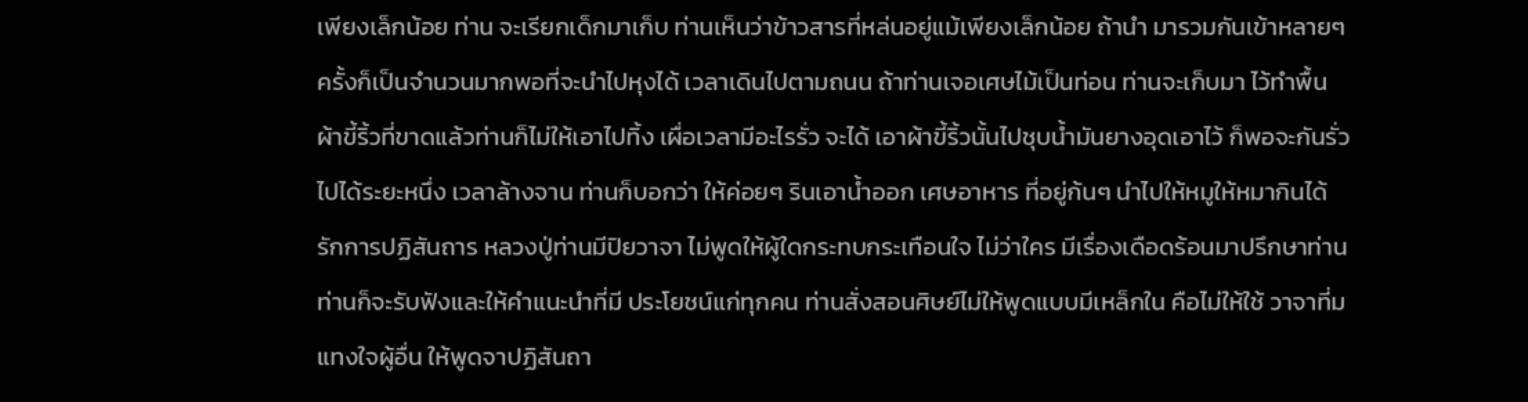เพียงเล็กน้อย ท่าน จะเรียกเด็กมาเก็บ ท่านเห็นว่าข้าวสารที่หล่นอยู่แม้เพียงเล็กน้อย ถ้านำ มารวมกันเข้าหลายๆ ครั้งก็เป็นจำนวนมากพอที่จะนำไปหุงได้ เวลาเดินไปตามถนน ถ้าท่านเจอเศษไม้เป็นท่อน ท่านจะเก็บมา ไว้ทำพื้น ผ้าขี้ริ้วที่ขาดแล้วท่านก็ไม่ให้เอาไปทิ้ง เผื่อเวลามีอะไรรั่ว จะได้ เอาผ้าขี้ริ้วนั้นไปชุบน้ำมันยางอุดเอาไว้ ก็พอจะกันรั่วไปได้ระยะหนึ่ง เวลาล้างจาน ท่านก็บอกว่า ให้ค่อยๆ รินเอาน้ำออก เศษอาหาร ที่อยู่ก้นๆ นำไปให้หมูให้หมากินได้ รักการปฏิสันถาร หลวงปู่ท่านมีปิยวาจา ไม่พูดให้ผู้ใดกระทบกระเทือนใจ ไม่ว่าใคร มีเรื่องเดือดร้อนมาปรึกษาท่าน ท่านก็จะรับฟังและให้คำแนะนำที่มี ประโยชน์แก่ทุกคน ท่านสั่งสอนศิษย์ไม่ให้พูดแบบมีเหล็กใน คือไม่ให้ใช้ วาจาที่มแทงใจผู้อื่น ให้พูดจาปฏิสันถา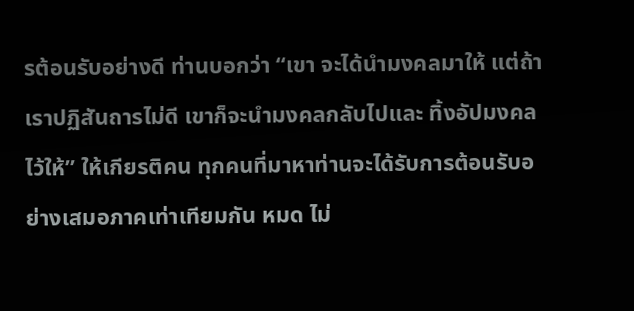รต้อนรับอย่างดี ท่านบอกว่า “เขา จะได้นำมงคลมาให้ แต่ถ้าเราปฏิสันถารไม่ดี เขาก็จะนำมงคลกลับไปและ ทิ้งอัปมงคลไว้ให้” ให้เกียรติคน ทุกคนที่มาหาท่านจะได้รับการต้อนรับอย่างเสมอภาคเท่าเทียมกัน หมด ไม่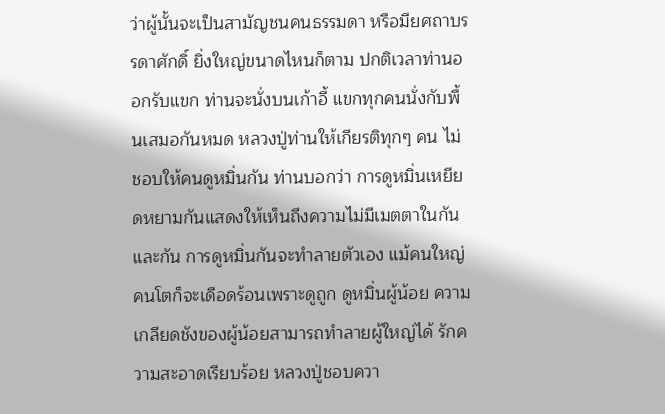ว่าผู้นั้นจะเป็นสามัญชนคนธรรมดา หรือมียศถาบรรดาศักดิ์ ยิ่งใหญ่ขนาดไหนก็ตาม ปกติเวลาท่านออกรับแขก ท่านจะนั่งบนเก้าอี้ แขกทุกคนนั่งกับพื้นเสมอกันหมด หลวงปู่ท่านให้เกียรติทุกๆ คน ไม่ชอบให้คนดูหมิ่นกัน ท่านบอกว่า การดูหมิ่นเหยียดหยามกันแสดงให้เห็นถึงความไม่มีเมตตาในกันและกัน การดูหมิ่นกันจะทำลายตัวเอง แม้คนใหญ่คนโตก็จะเดือดร้อนเพราะดูถูก ดูหมิ่นผู้น้อย ความเกลียดชังของผู้น้อยสามารถทำลายผู้ใหญ่ได้ รักความสะอาดเรียบร้อย หลวงปู่ชอบควา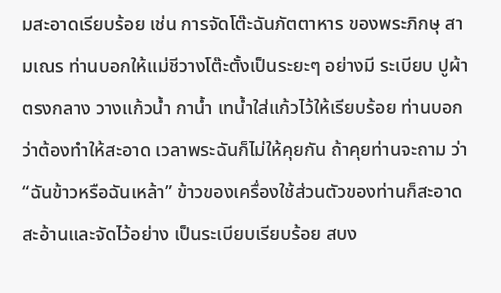มสะอาดเรียบร้อย เช่น การจัดโต๊ะฉันภัตตาหาร ของพระภิกษุ สามเณร ท่านบอกให้แม่ชีวางโต๊ะตั้งเป็นระยะๆ อย่างมี ระเบียบ ปูผ้าตรงกลาง วางแก้วน้ำ กาน้ำ เทน้ำใส่แก้วไว้ให้เรียบร้อย ท่านบอกว่าต้องทำให้สะอาด เวลาพระฉันก็ไม่ให้คุยกัน ถ้าคุยท่านจะถาม ว่า “ฉันข้าวหรือฉันเหล้า” ข้าวของเครื่องใช้ส่วนตัวของท่านก็สะอาดสะอ้านและจัดไว้อย่าง เป็นระเบียบเรียบร้อย สบง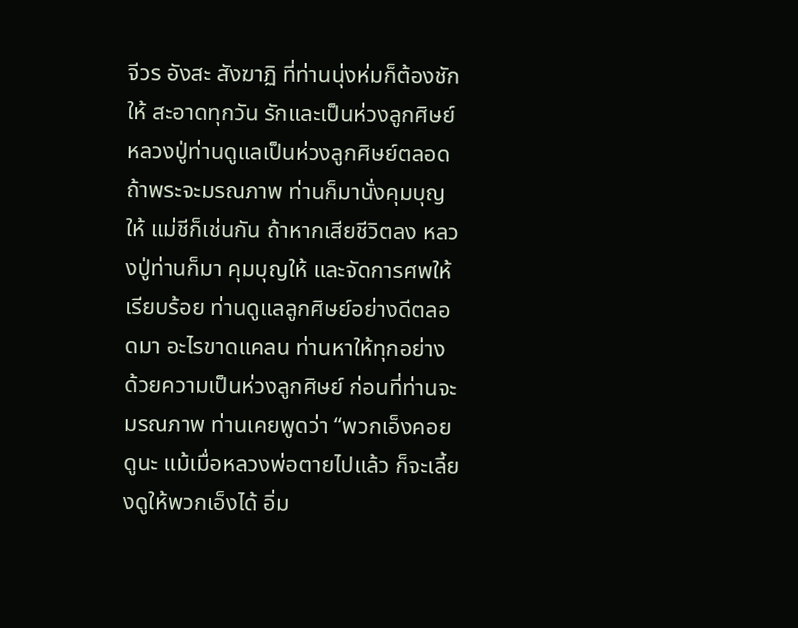จีวร อังสะ สังฆาฏิ ที่ท่านนุ่งห่มก็ต้องชักให้ สะอาดทุกวัน รักและเป็นห่วงลูกศิษย์ หลวงปู่ท่านดูแลเป็นห่วงลูกศิษย์ตลอด ถ้าพระจะมรณภาพ ท่านก็มานั่งคุมบุญให้ แม่ชีก็เช่นกัน ถ้าหากเสียชีวิตลง หลวงปู่ท่านก็มา คุมบุญให้ และจัดการศพให้เรียบร้อย ท่านดูแลลูกศิษย์อย่างดีตลอดมา อะไรขาดแคลน ท่านหาให้ทุกอย่าง ด้วยความเป็นห่วงลูกศิษย์ ก่อนที่ท่านจะมรณภาพ ท่านเคยพูดว่า “พวกเอ็งคอยดูนะ แม้เมื่อหลวงพ่อตายไปแล้ว ก็จะเลี้ยงดูให้พวกเอ็งได้ อิ่ม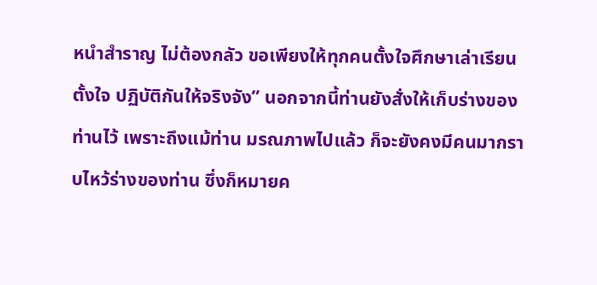หนำสำราญ ไม่ต้องกลัว ขอเพียงให้ทุกคนตั้งใจศึกษาเล่าเรียน ตั้งใจ ปฏิบัติกันให้จริงจัง” นอกจากนี้ท่านยังสั่งให้เก็บร่างของท่านไว้ เพราะถึงแม้ท่าน มรณภาพไปแล้ว ก็จะยังคงมีคนมากราบไหว้ร่างของท่าน ซึ่งก็หมายค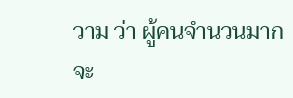วาม ว่า ผู้คนจำนวนมากจะ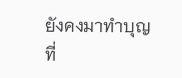ยังคงมาทำบุญที่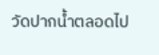วัดปากน้ำตลอดไป